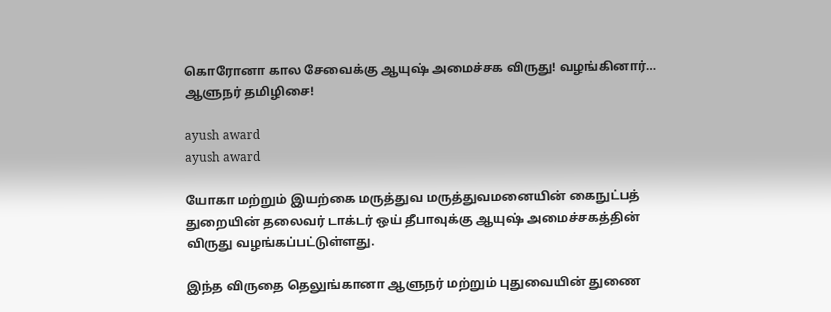கொரோனா கால சேவைக்கு ஆயுஷ் அமைச்சக விருது! வழங்கினார்… ஆளுநர் தமிழிசை!

ayush award
ayush award

யோகா மற்றும் இயற்கை மருத்துவ மருத்துவமனையின் கைநுட்பத் துறையின் தலைவர் டாக்டர் ஒய் தீபாவுக்கு ஆயுஷ் அமைச்சகத்தின் விருது வழங்கப்பட்டுள்ளது.

இந்த விருதை தெலுங்கானா ஆளுநர் மற்றும் புதுவையின் துணை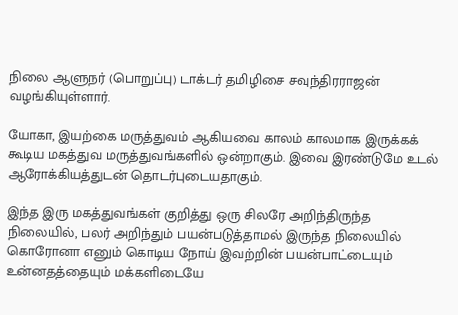நிலை ஆளுநர் (பொறுப்பு) டாக்டர் தமிழிசை சவுந்திரராஜன் வழங்கியுள்ளார்.

யோகா, இயற்கை மருத்துவம் ஆகியவை காலம் காலமாக இருக்கக் கூடிய மகத்துவ மருத்துவங்களில் ஒன்றாகும். இவை இரண்டுமே உடல் ஆரோக்கியத்துடன் தொடர்புடையதாகும்.

இந்த இரு மகத்துவங்கள் குறித்து ஒரு சிலரே அறிந்திருந்த நிலையில், பலர் அறிந்தும் பயன்படுத்தாமல் இருந்த நிலையில் கொரோனா எனும் கொடிய நோய் இவற்றின் பயன்பாட்டையும் உன்னதத்தையும் மக்களிடையே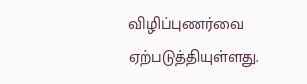விழிப்புணர்வை ஏற்படுத்தியுள்ளது.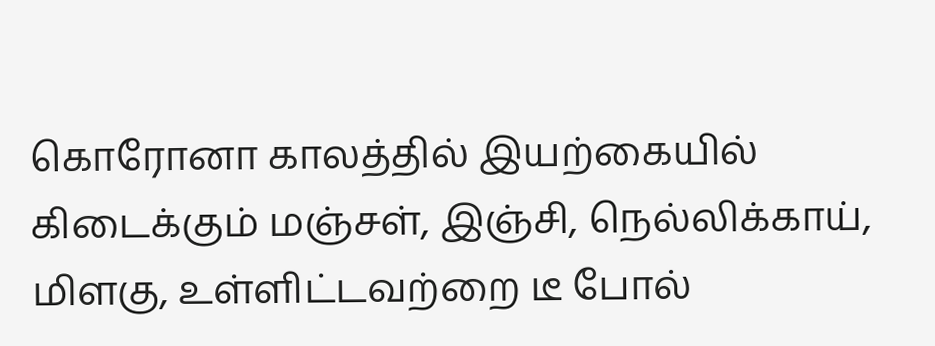கொரோனா காலத்தில் இயற்கையில் கிடைக்கும் மஞ்சள், இஞ்சி, நெல்லிக்காய், மிளகு, உள்ளிட்டவற்றை டீ போல்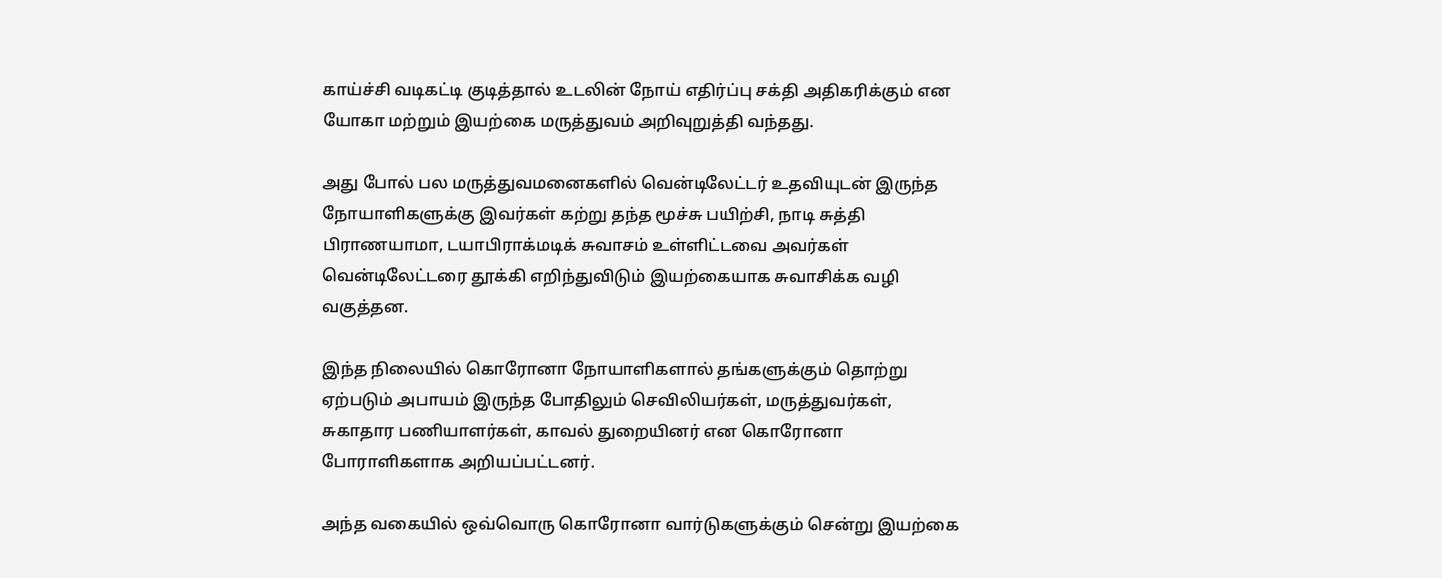காய்ச்சி வடிகட்டி குடித்தால் உடலின் நோய் எதிர்ப்பு சக்தி அதிகரிக்கும் என யோகா மற்றும் இயற்கை மருத்துவம் அறிவுறுத்தி வந்தது.

அது போல் பல மருத்துவமனைகளில் வென்டிலேட்டர் உதவியுடன் இருந்த நோயாளிகளுக்கு இவர்கள் கற்று தந்த மூச்சு பயிற்சி, நாடி சுத்தி பிராணயாமா, டயாபிராக்மடிக் சுவாசம் உள்ளிட்டவை அவர்கள் வென்டிலேட்டரை தூக்கி எறிந்துவிடும் இயற்கையாக சுவாசிக்க வழி வகுத்தன.

இந்த நிலையில் கொரோனா நோயாளிகளால் தங்களுக்கும் தொற்று ஏற்படும் அபாயம் இருந்த போதிலும் செவிலியர்கள், மருத்துவர்கள், சுகாதார பணியாளர்கள், காவல் துறையினர் என கொரோனா போராளிகளாக அறியப்பட்டனர்.

அந்த வகையில் ஒவ்வொரு கொரோனா வார்டுகளுக்கும் சென்று இயற்கை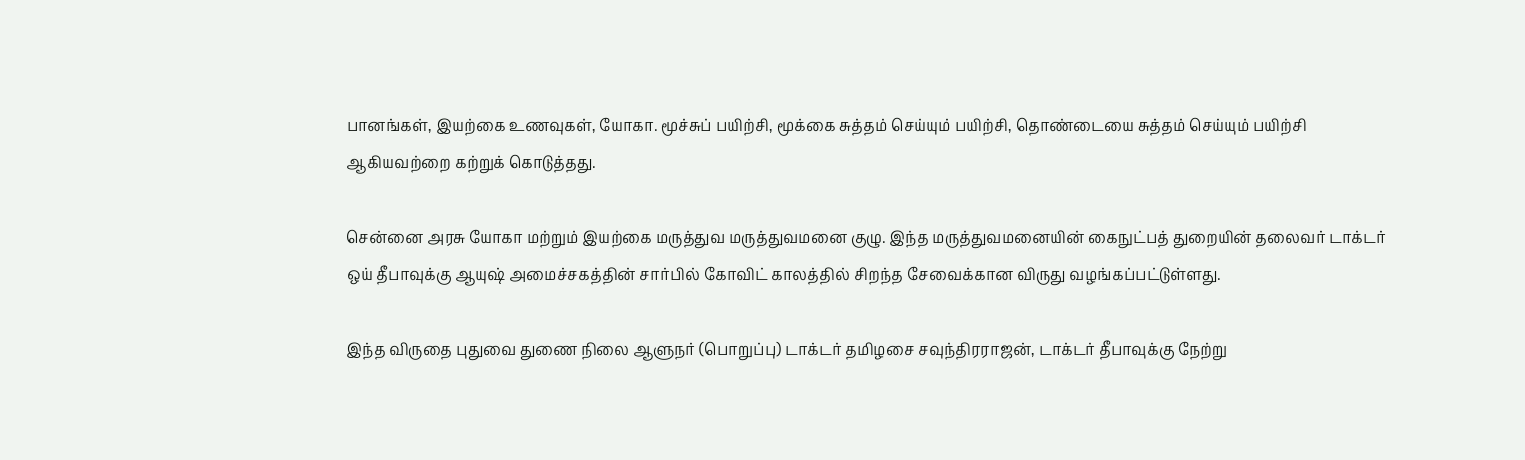பானங்கள், இயற்கை உணவுகள், யோகா. மூச்சுப் பயிற்சி, மூக்கை சுத்தம் செய்யும் பயிற்சி, தொண்டையை சுத்தம் செய்யும் பயிற்சி ஆகியவற்றை கற்றுக் கொடுத்தது.

சென்னை அரசு யோகா மற்றும் இயற்கை மருத்துவ மருத்துவமனை குழு. இந்த மருத்துவமனையின் கைநுட்பத் துறையின் தலைவர் டாக்டர் ஒய் தீபாவுக்கு ஆயுஷ் அமைச்சகத்தின் சார்பில் கோவிட் காலத்தில் சிறந்த சேவைக்கான விருது வழங்கப்பட்டுள்ளது.

இந்த விருதை புதுவை துணை நிலை ஆளுநர் (பொறுப்பு) டாக்டர் தமிழசை சவுந்திரராஜன், டாக்டர் தீபாவுக்கு நேற்று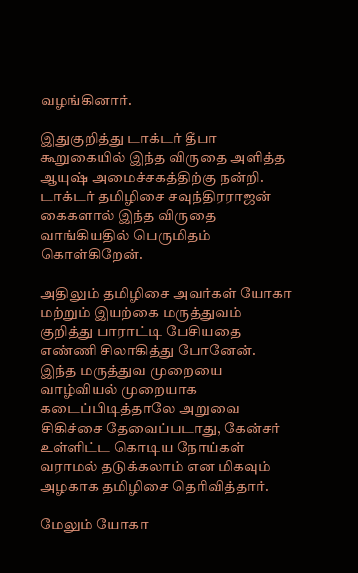வழங்கினார்.

இதுகுறித்து டாக்டர் தீபா கூறுகையில் இந்த விருதை அளித்த ஆயுஷ் அமைச்சகத்திற்கு நன்றி. டாக்டர் தமிழிசை சவுந்திரராஜன் கைகளால் இந்த விருதை வாங்கியதில் பெருமிதம் கொள்கிறேன்.

அதிலும் தமிழிசை அவர்கள் யோகா மற்றும் இயற்கை மருத்துவம் குறித்து பாராட்டி பேசியதை எண்ணி சிலாகித்து போனேன். இந்த மருத்துவ முறையை வாழ்வியல் முறையாக கடைப்பிடித்தாலே அறுவை சிகிச்சை தேவைப்படாது, கேன்சர் உள்ளிட்ட கொடிய நோய்கள் வராமல் தடுக்கலாம் என மிகவும் அழகாக தமிழிசை தெரிவித்தார்.

மேலும் யோகா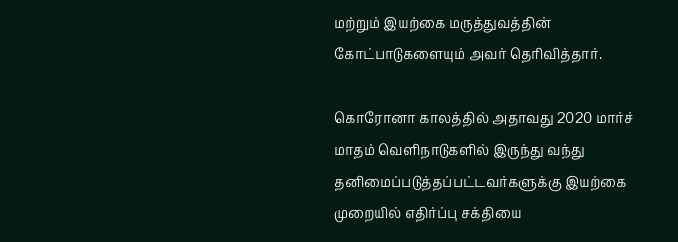மற்றும் இயற்கை மருத்துவத்தின் கோட்பாடுகளையும் அவர் தெரிவித்தார்.

கொரோனா காலத்தில் அதாவது 2020 மார்ச் மாதம் வெளிநாடுகளில் இருந்து வந்து தனிமைப்படுத்தப்பட்டவர்களுக்கு இயற்கை முறையில் எதிர்ப்பு சக்தியை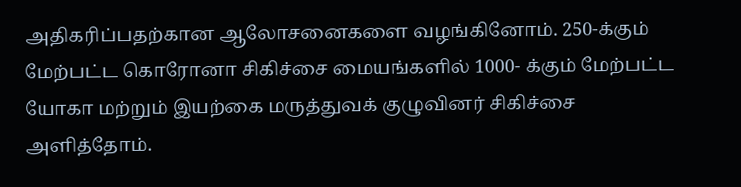அதிகரிப்பதற்கான ஆலோசனைகளை வழங்கினோம். 250-க்கும் மேற்பட்ட கொரோனா சிகிச்சை மையங்களில் 1000- க்கும் மேற்பட்ட யோகா மற்றும் இயற்கை மருத்துவக் குழுவினர் சிகிச்சை அளித்தோம்.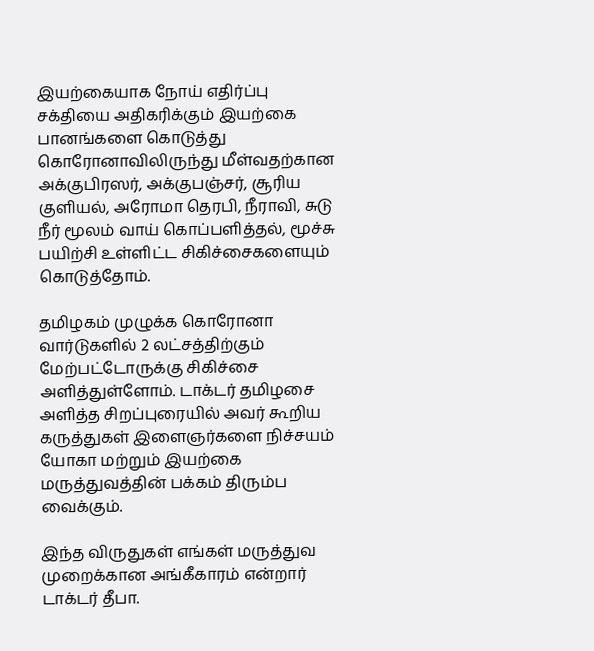இயற்கையாக நோய் எதிர்ப்பு சக்தியை அதிகரிக்கும் இயற்கை பானங்களை கொடுத்து கொரோனாவிலிருந்து மீள்வதற்கான அக்குபிரஸர், அக்குபஞ்சர், சூரிய குளியல், அரோமா தெரபி, நீராவி, சுடு நீர் மூலம் வாய் கொப்பளித்தல், மூச்சு பயிற்சி உள்ளிட்ட சிகிச்சைகளையும் கொடுத்தோம்.

தமிழகம் முழுக்க கொரோனா வார்டுகளில் 2 லட்சத்திற்கும் மேற்பட்டோருக்கு சிகிச்சை அளித்துள்ளோம். டாக்டர் தமிழசை அளித்த சிறப்புரையில் அவர் கூறிய கருத்துகள் இளைஞர்களை நிச்சயம் யோகா மற்றும் இயற்கை மருத்துவத்தின் பக்கம் திரும்ப வைக்கும்.

இந்த விருதுகள் எங்கள் மருத்துவ முறைக்கான அங்கீகாரம் என்றார் டாக்டர் தீபா.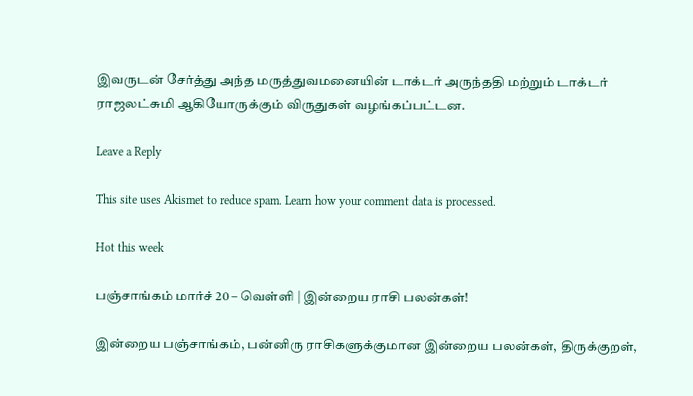இவருடன் சேர்த்து அந்த மருத்துவமனையின் டாக்டர் அருந்ததி மற்றும் டாக்டர் ராஜலட்சுமி ஆகியோருக்கும் விருதுகள் வழங்கப்பட்டன.

Leave a Reply

This site uses Akismet to reduce spam. Learn how your comment data is processed.

Hot this week

பஞ்சாங்கம் மார்ச் 20 – வெள்ளி | இன்றைய ராசி பலன்கள்!

இன்றைய பஞ்சாங்கம், பன்னிரு ராசிகளுக்குமான இன்றைய பலன்கள், திருக்குறள்,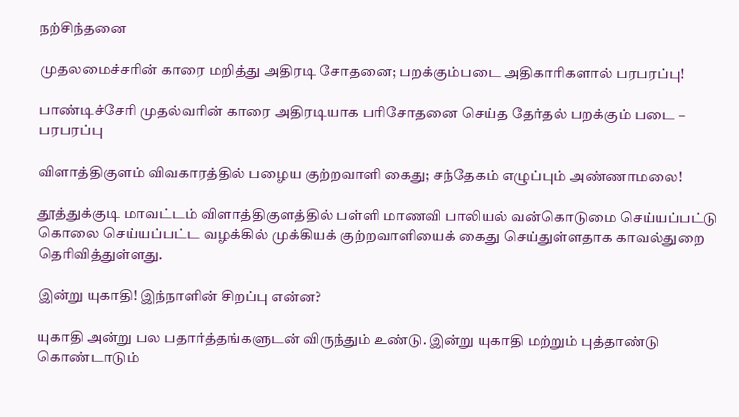நற்சிந்தனை

முதலமைச்சரின் காரை மறித்து அதிரடி சோதனை; பறக்கும்படை அதிகாரிகளால் பரபரப்பு!

பாண்டிச்சேரி முதல்வரின் காரை அதிரடியாக பரிசோதனை செய்த தேர்தல் பறக்கும் படை – பரபரப்பு

விளாத்திகுளம் விவகாரத்தில் பழைய குற்றவாளி கைது; சந்தேகம் எழுப்பும் அண்ணாமலை!

தூத்துக்குடி மாவட்டம் விளாத்திகுளத்தில் பள்ளி மாணவி பாலியல் வன்கொடுமை செய்யப்பட்டு கொலை செய்யப்பட்ட வழக்கில் முக்கியக் குற்றவாளியைக் கைது செய்துள்ளதாக காவல்துறை தெரிவித்துள்ளது.

இன்று யுகாதி! இந்நாளின் சிறப்பு என்ன?

யுகாதி அன்று பல பதார்த்தங்களுடன் விருந்தும் உண்டு. இன்று யுகாதி மற்றும் புத்தாண்டு கொண்டாடும்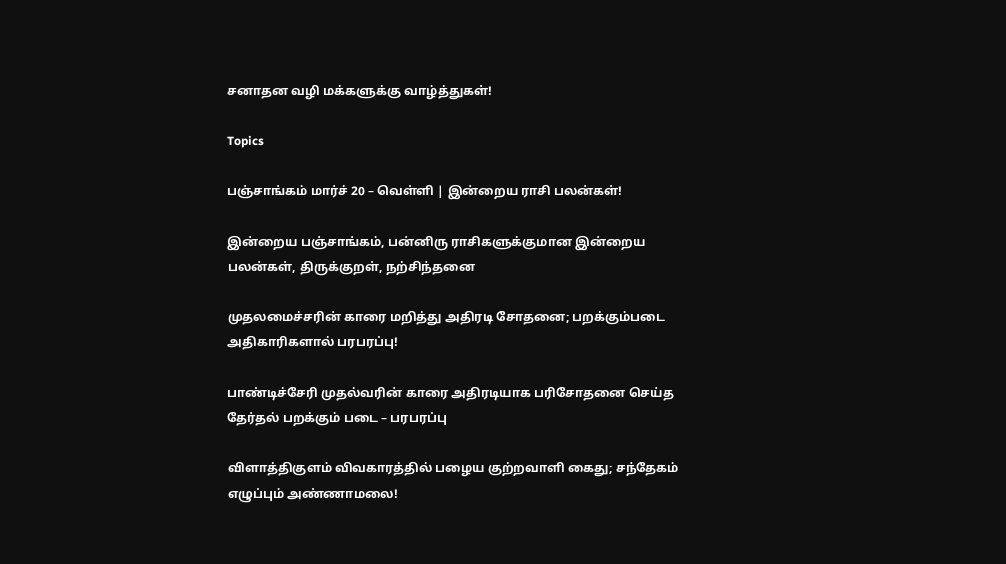சனாதன வழி மக்களுக்கு வாழ்த்துகள்!

Topics

பஞ்சாங்கம் மார்ச் 20 – வெள்ளி | இன்றைய ராசி பலன்கள்!

இன்றைய பஞ்சாங்கம், பன்னிரு ராசிகளுக்குமான இன்றைய பலன்கள், திருக்குறள், நற்சிந்தனை

முதலமைச்சரின் காரை மறித்து அதிரடி சோதனை; பறக்கும்படை அதிகாரிகளால் பரபரப்பு!

பாண்டிச்சேரி முதல்வரின் காரை அதிரடியாக பரிசோதனை செய்த தேர்தல் பறக்கும் படை – பரபரப்பு

விளாத்திகுளம் விவகாரத்தில் பழைய குற்றவாளி கைது; சந்தேகம் எழுப்பும் அண்ணாமலை!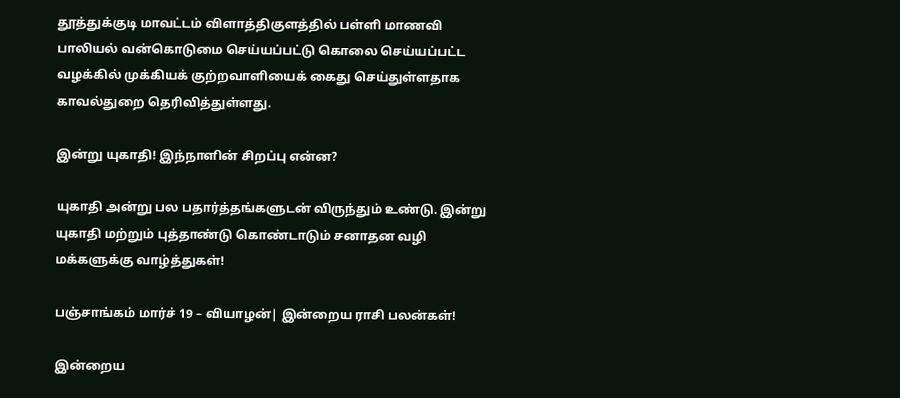தூத்துக்குடி மாவட்டம் விளாத்திகுளத்தில் பள்ளி மாணவி பாலியல் வன்கொடுமை செய்யப்பட்டு கொலை செய்யப்பட்ட வழக்கில் முக்கியக் குற்றவாளியைக் கைது செய்துள்ளதாக காவல்துறை தெரிவித்துள்ளது.

இன்று யுகாதி! இந்நாளின் சிறப்பு என்ன?

யுகாதி அன்று பல பதார்த்தங்களுடன் விருந்தும் உண்டு. இன்று யுகாதி மற்றும் புத்தாண்டு கொண்டாடும் சனாதன வழி மக்களுக்கு வாழ்த்துகள்!

பஞ்சாங்கம் மார்ச் 19 – வியாழன்| இன்றைய ராசி பலன்கள்!

இன்றைய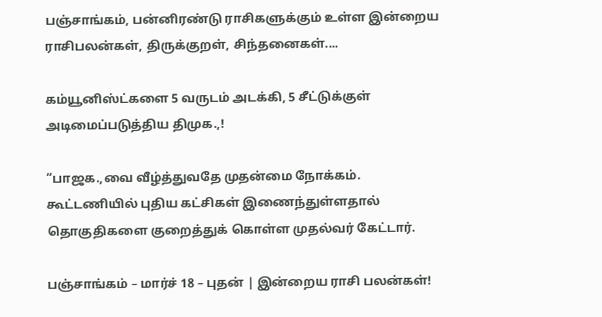பஞ்சாங்கம், பன்னிரண்டு ராசிகளுக்கும் உள்ள இன்றைய ராசிபலன்கள், திருக்குறள், சிந்தனைகள்....

கம்யூனிஸ்ட்களை 5 வருடம் அடக்கி, 5 சீட்டுக்குள் அடிமைப்படுத்திய திமுக.,!

“பாஜக.,வை வீழ்த்துவதே முதன்மை நோக்கம். கூட்டணியில் புதிய கட்சிகள் இணைந்துள்ளதால் தொகுதிகளை குறைத்துக் கொள்ள முதல்வர் கேட்டார்.

பஞ்சாங்கம் – மார்ச் 18 – புதன் | இன்றைய ராசி பலன்கள்!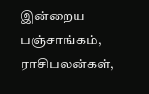இன்றைய பஞ்சாங்கம், ராசிபலன்கள்,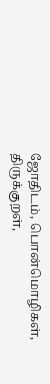ஜோதிடம், பொன்மொழிகள், திருக்குறள்,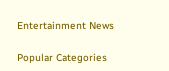Entertainment News

Popular Categories